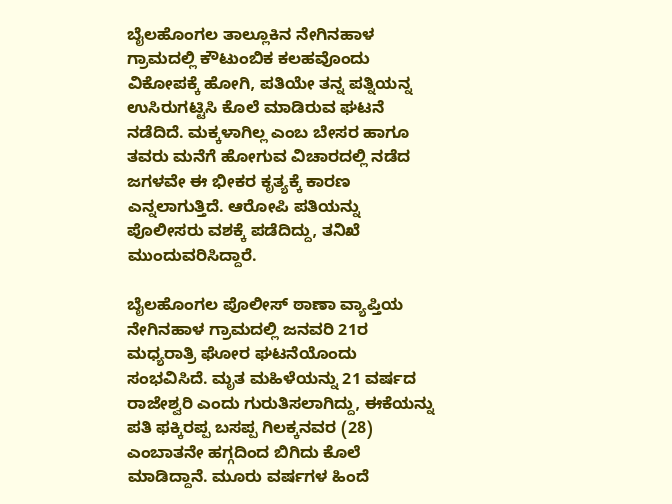ಬೈಲಹೊಂಗಲ ತಾಲ್ಲೂಕಿನ ನೇಗಿನಹಾಳ ಗ್ರಾಮದಲ್ಲಿ ಕೌಟುಂಬಿಕ ಕಲಹವೊಂದು ವಿಕೋಪಕ್ಕೆ ಹೋಗಿ, ಪತಿಯೇ ತನ್ನ ಪತ್ನಿಯನ್ನ ಉಸಿರುಗಟ್ಟಿಸಿ ಕೊಲೆ ಮಾಡಿರುವ ಘಟನೆ ನಡೆದಿದೆ. ಮಕ್ಕಳಾಗಿಲ್ಲ ಎಂಬ ಬೇಸರ ಹಾಗೂ ತವರು ಮನೆಗೆ ಹೋಗುವ ವಿಚಾರದಲ್ಲಿ ನಡೆದ ಜಗಳವೇ ಈ ಭೀಕರ ಕೃತ್ಯಕ್ಕೆ ಕಾರಣ ಎನ್ನಲಾಗುತ್ತಿದೆ. ಆರೋಪಿ ಪತಿಯನ್ನು ಪೊಲೀಸರು ವಶಕ್ಕೆ ಪಡೆದಿದ್ದು, ತನಿಖೆ ಮುಂದುವರಿಸಿದ್ದಾರೆ.

ಬೈಲಹೊಂಗಲ ಪೊಲೀಸ್ ಠಾಣಾ ವ್ಯಾಪ್ತಿಯ ನೇಗಿನಹಾಳ ಗ್ರಾಮದಲ್ಲಿ ಜನವರಿ 21ರ ಮಧ್ಯರಾತ್ರಿ ಘೋರ ಘಟನೆಯೊಂದು ಸಂಭವಿಸಿದೆ. ಮೃತ ಮಹಿಳೆಯನ್ನು 21 ವರ್ಷದ ರಾಜೇಶ್ವರಿ ಎಂದು ಗುರುತಿಸಲಾಗಿದ್ದು, ಈಕೆಯನ್ನು ಪತಿ ಫಕ್ಕಿರಪ್ಪ ಬಸಪ್ಪ ಗಿಲಕ್ಕನವರ (28) ಎಂಬಾತನೇ ಹಗ್ಗದಿಂದ ಬಿಗಿದು ಕೊಲೆ ಮಾಡಿದ್ದಾನೆ. ಮೂರು ವರ್ಷಗಳ ಹಿಂದೆ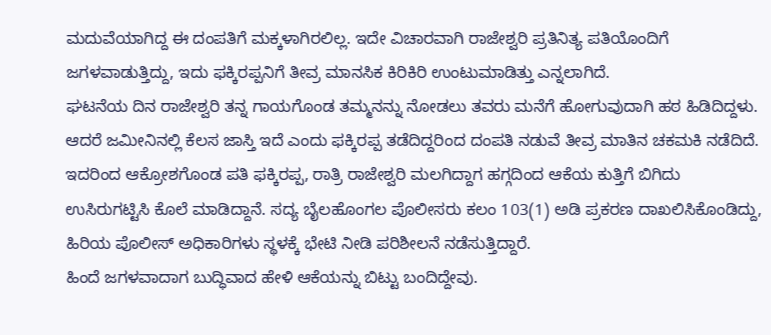ಮದುವೆಯಾಗಿದ್ದ ಈ ದಂಪತಿಗೆ ಮಕ್ಕಳಾಗಿರಲಿಲ್ಲ. ಇದೇ ವಿಚಾರವಾಗಿ ರಾಜೇಶ್ವರಿ ಪ್ರತಿನಿತ್ಯ ಪತಿಯೊಂದಿಗೆ ಜಗಳವಾಡುತ್ತಿದ್ದು, ಇದು ಫಕ್ಕಿರಪ್ಪನಿಗೆ ತೀವ್ರ ಮಾನಸಿಕ ಕಿರಿಕಿರಿ ಉಂಟುಮಾಡಿತ್ತು ಎನ್ನಲಾಗಿದೆ.
ಘಟನೆಯ ದಿನ ರಾಜೇಶ್ವರಿ ತನ್ನ ಗಾಯಗೊಂಡ ತಮ್ಮನನ್ನು ನೋಡಲು ತವರು ಮನೆಗೆ ಹೋಗುವುದಾಗಿ ಹಠ ಹಿಡಿದಿದ್ದಳು. ಆದರೆ ಜಮೀನಿನಲ್ಲಿ ಕೆಲಸ ಜಾಸ್ತಿ ಇದೆ ಎಂದು ಫಕ್ಕಿರಪ್ಪ ತಡೆದಿದ್ದರಿಂದ ದಂಪತಿ ನಡುವೆ ತೀವ್ರ ಮಾತಿನ ಚಕಮಕಿ ನಡೆದಿದೆ. ಇದರಿಂದ ಆಕ್ರೋಶಗೊಂಡ ಪತಿ ಫಕ್ಕಿರಪ್ಪ, ರಾತ್ರಿ ರಾಜೇಶ್ವರಿ ಮಲಗಿದ್ದಾಗ ಹಗ್ಗದಿಂದ ಆಕೆಯ ಕುತ್ತಿಗೆ ಬಿಗಿದು ಉಸಿರುಗಟ್ಟಿಸಿ ಕೊಲೆ ಮಾಡಿದ್ದಾನೆ. ಸದ್ಯ ಬೈಲಹೊಂಗಲ ಪೊಲೀಸರು ಕಲಂ 103(1) ಅಡಿ ಪ್ರಕರಣ ದಾಖಲಿಸಿಕೊಂಡಿದ್ದು, ಹಿರಿಯ ಪೊಲೀಸ್ ಅಧಿಕಾರಿಗಳು ಸ್ಥಳಕ್ಕೆ ಭೇಟಿ ನೀಡಿ ಪರಿಶೀಲನೆ ನಡೆಸುತ್ತಿದ್ದಾರೆ.
ಹಿಂದೆ ಜಗಳವಾದಾಗ ಬುದ್ಧಿವಾದ ಹೇಳಿ ಆಕೆಯನ್ನು ಬಿಟ್ಟು ಬಂದಿದ್ದೇವು.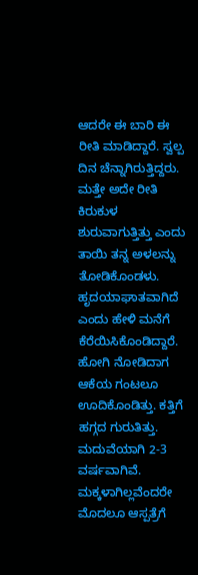ಆದರೇ ಈ ಬಾರಿ ಈ ರೀತಿ ಮಾಡಿದ್ದಾರೆ. ಸ್ವಲ್ಪ ದಿನ ಚೆನ್ನಾಗಿರುತ್ತಿದ್ದರು. ಮತ್ತೇ ಅದೇ ರೀತಿ ಕಿರುಕುಳ ಶುರುವಾಗುತ್ತಿತ್ತು ಎಂದು ತಾಯಿ ತನ್ನ ಅಳಲನ್ನು ತೋಡಿಕೊಂಡಳು.
ಹೃದಯಾಘಾತವಾಗಿದೆ ಎಂದು ಹೇಳಿ ಮನೆಗೆ ಕೆರೆಯಿಸಿಕೊಂಡಿದ್ದಾರೆ. ಹೋಗಿ ನೋಡಿದಾಗ ಆಕೆಯ ಗಂಟಲೂ ಊದಿಕೊಂಡಿತ್ತು. ಕತ್ತಿಗೆ ಹಗ್ಗದ ಗುರುತಿತ್ತು. ಮದುವೆಯಾಗಿ 2-3 ವರ್ಷವಾಗಿವೆ. ಮಕ್ಕಳಾಗಿಲ್ಲವೆಂದರೇ ಮೊದಲೂ ಆಸ್ಪತ್ರೆಗೆ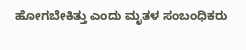ಹೋಗಬೇಕಿತ್ತು ಎಂದು ಮೃತಳ ಸಂಬಂಧಿಕರು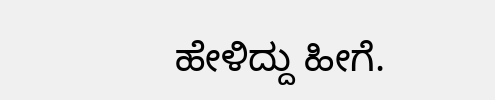ಹೇಳಿದ್ದು ಹೀಗೆ.